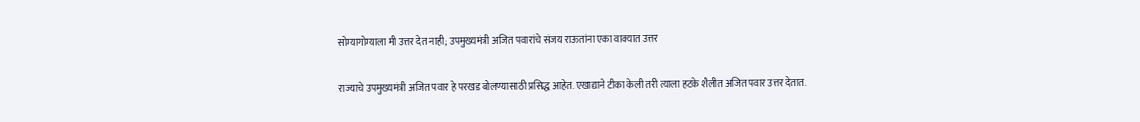सोम्यागोम्याला मी उत्तर देत नाही; उपमुख्यमंत्री अजित पवारांचे संजय राऊतांना एका वाक्यात उत्तर

राज्याचे उपमुख्यमंत्री अजित पवार हे परखड बोलण्यासाठी प्रसिद्ध आहेत. एखाद्याने टीका केली तरी त्याला हटके शैलीत अजित पवार उत्तर देतात.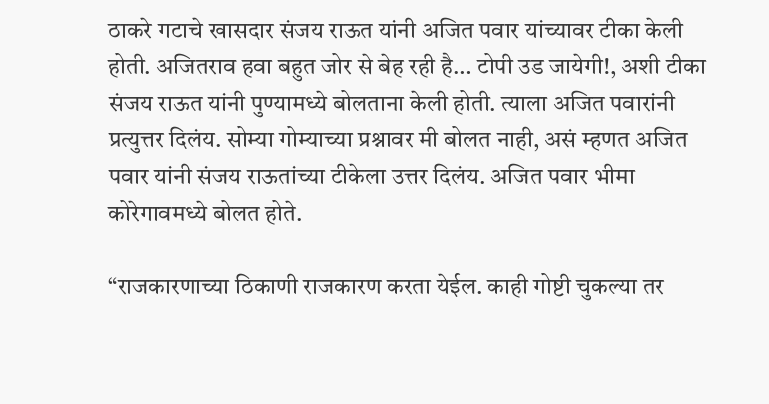ठाकरे गटाचे खासदार संजय राऊत यांनी अजित पवार यांच्यावर टीका केली होती. अजितराव हवा बहुत जोर से बेह रही है… टोपी उड जायेगी!, अशी टीका संजय राऊत यांनी पुण्यामध्ये बोलताना केली होती. त्याला अजित पवारांनी प्रत्युत्तर दिलंय. सोम्या गोम्याच्या प्रश्नावर मी बोलत नाही, असं म्हणत अजित पवार यांनी संजय राऊतांच्या टीकेला उत्तर दिलंय. अजित पवार भीमा कोरेगावमध्ये बोलत होते.

“राजकारणाच्या ठिकाणी राजकारण करता येईल. काही गोष्टी चुकल्या तर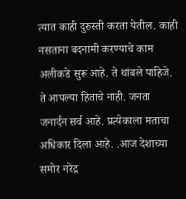त्यात काही दुरुस्ती करता येतील. काही नसताना बदनामी करण्याचे काम अलीकडे सुरू आहे. ते थांबले पाहिजे. ते आपल्या हिताचे नाही. जनता जनार्दन सर्व आहे. प्रत्येकाला मताचा अधिकार दिला आहे. .आज देशाच्या समोर नरेंद्र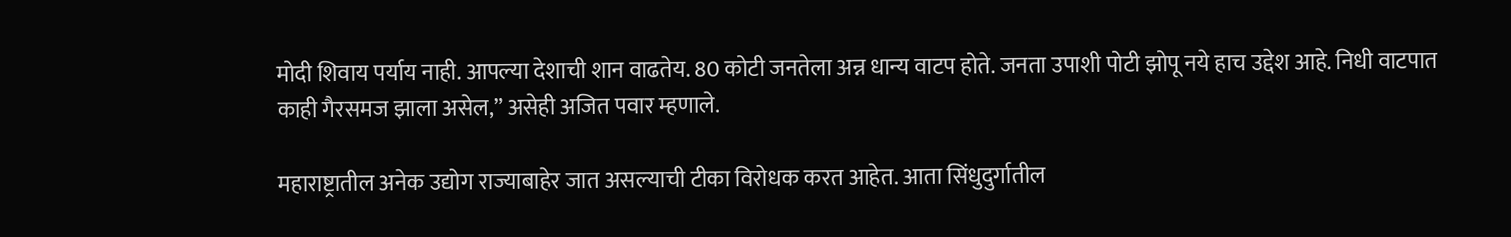मोदी शिवाय पर्याय नाही. आपल्या देशाची शान वाढतेय. 80 कोटी जनतेला अन्न धान्य वाटप होते. जनता उपाशी पोटी झोपू नये हाच उद्देश आहे. निधी वाटपात काही गैरसमज झाला असेल,” असेही अजित पवार म्हणाले.

महाराष्ट्रातील अनेक उद्योग राज्याबाहेर जात असल्याची टीका विरोधक करत आहेत. आता सिंधुदुर्गातील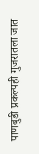पाणबुडी प्रकल्पही गुजरातला जात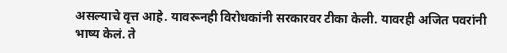असल्याचे वृत्त आहे. यावरूनही विरोधकांनी सरकारवर टीका केली. यावरही अजित पवरांनी भाष्य केलं. ते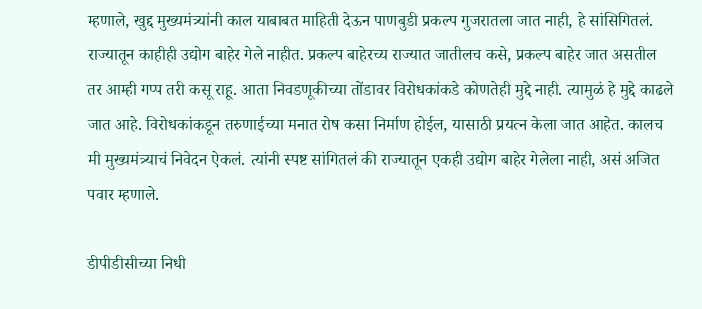म्हणाले, खुद्द मुख्यमंत्र्यांनी काल याबाबत माहिती देऊन पाणबुडी प्रकल्प गुजरातला जात नाही, हे सांसिगितलं. राज्यातून काहीही उद्योग बाहेर गेले नाहीत. प्रकल्प बाहेरच्य राज्यात जातीलच कसे, प्रकल्प बाहेर जात असतील तर आम्ही गप्प तरी कसू राहू. आता निवडणूकीच्या तोंडावर विरोधकांकडे कोणतेही मुद्दे नाही. त्यामुळं हे मुद्दे काढले जात आहे. विरोधकांकडून तरुणाईच्या मनात रोष कसा निर्माण होईल, यासाठी प्रयत्न केला जात आहेत. कालच मी मुख्यमंत्र्याचं निवेदन ऐकलं. त्यांनी स्पष्ट सांगितलं की राज्यातून एकही उद्योग बाहेर गेलेला नाही, असं अजित पवार म्हणाले.

डीपीडीसीच्या निधी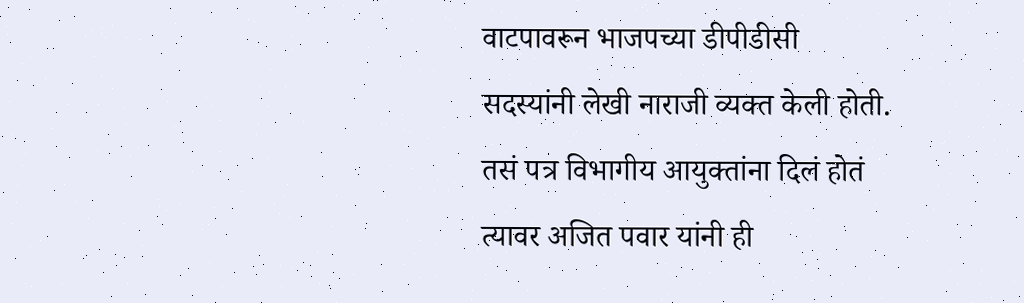वाटपावरून भाजपच्या डीपीडीसी सदस्यांनी लेखी नाराजी व्यक्त केली होती. तसं पत्र विभागीय आयुक्तांना दिलं होतं त्यावर अजित पवार यांनी ही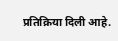प्रतिक्रिया दिली आहे.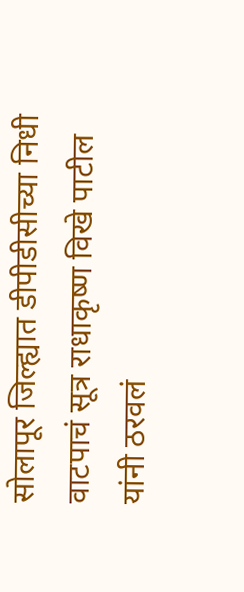सोलापूर जिल्ह्यात डीपीडीसीच्या निधी वाटपाचं सूत्र राधाकृष्ण विखे पाटील यांनी ठरवलं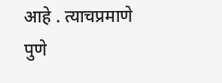आहे . त्याचप्रमाणे पुणे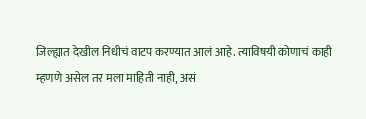जिल्ह्यात देखील निधीचं वाटप करण्यात आलं आहे. त्याविषयी कोणाचं काही म्हणणे असेल तर मला माहिती नाही, असं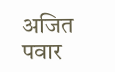अजित पवार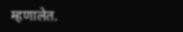म्हणालेत.